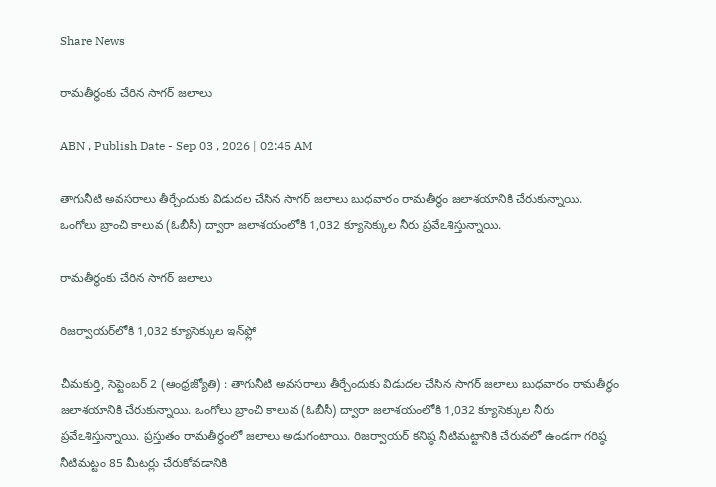Share News

రామతీర్థంకు చేరిన సాగర్‌ జలాలు

ABN , Publish Date - Sep 03 , 2026 | 02:45 AM

తాగునీటి అవసరాలు తీర్చేందుకు విడుదల చేసిన సాగర్‌ జలాలు బుధవారం రామతీర్థం జలాశయానికి చేరుకున్నాయి. ఒంగోలు బ్రాంచి కాలువ (ఓబీసీ) ద్వారా జలాశయంలోకి 1,032 క్యూసెక్కుల నీరు ప్రవేఽశిస్తున్నాయి.

రామతీర్థంకు చేరిన సాగర్‌ జలాలు

రిజర్వాయర్‌లోకి 1,032 క్యూసెక్కుల ఇన్‌ఫ్లో

చీమకుర్తి, సెప్టెంబర్‌ 2 (ఆంధ్రజ్యోతి) : తాగునీటి అవసరాలు తీర్చేందుకు విడుదల చేసిన సాగర్‌ జలాలు బుధవారం రామతీర్థం జలాశయానికి చేరుకున్నాయి. ఒంగోలు బ్రాంచి కాలువ (ఓబీసీ) ద్వారా జలాశయంలోకి 1,032 క్యూసెక్కుల నీరు ప్రవేఽశిస్తున్నాయి. ప్రస్తుతం రామతీర్థంలో జలాలు అడుగంటాయి. రిజర్వాయర్‌ కనిష్ఠ నీటిమట్టానికి చేరువలో ఉండగా గరిష్ఠ నీటిమట్టం 85 మీటర్లు చేరుకోవడానికి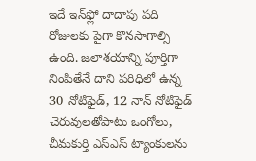ఇదే ఇన్‌ఫ్లో దాదాపు పది రోజులకు పైగా కొనసాగాల్సి ఉంది. జలాశయాన్ని పూర్తిగా నింపితేనే దాని పరిధిలో ఉన్న 30 నోటిఫైడ్‌, 12 నాన్‌ నోటిఫైడ్‌ చెరువులతోపాటు ఒంగోలు, చీమకుర్తి ఎస్‌ఎస్‌ ట్యాంకులను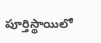పూర్తిస్థాయిలో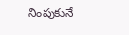నింపుకునే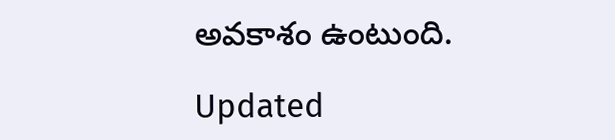అవకాశం ఉంటుంది.

Updated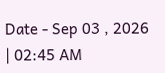Date - Sep 03 , 2026 | 02:45 AM